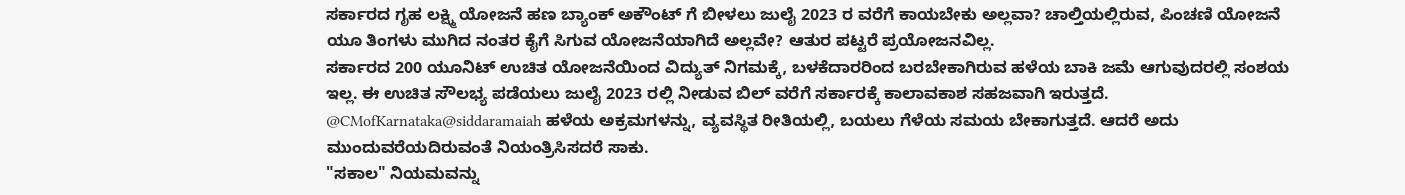ಸರ್ಕಾರದ ಗೃಹ ಲಕ್ಷ್ಮಿ ಯೋಜನೆ ಹಣ ಬ್ಯಾಂಕ್ ಅಕೌಂಟ್ ಗೆ ಬೀಳಲು ಜುಲೈ 2023 ರ ವರೆಗೆ ಕಾಯಬೇಕು ಅಲ್ಲವಾ? ಚಾಲ್ತಿಯಲ್ಲಿರುವ, ಪಿಂಚಣಿ ಯೋಜನೆ ಯೂ ತಿಂಗಳು ಮುಗಿದ ನಂತರ ಕೈಗೆ ಸಿಗುವ ಯೋಜನೆಯಾಗಿದೆ ಅಲ್ಲವೇ? ಆತುರ ಪಟ್ಟರೆ ಪ್ರಯೋಜನವಿಲ್ಲ.
ಸರ್ಕಾರದ 200 ಯೂನಿಟ್ ಉಚಿತ ಯೋಜನೆಯಿಂದ ವಿದ್ಯುತ್ ನಿಗಮಕ್ಕೆ, ಬಳಕೆದಾರರಿಂದ ಬರಬೇಕಾಗಿರುವ ಹಳೆಯ ಬಾಕಿ ಜಮೆ ಆಗುವುದರಲ್ಲಿ ಸಂಶಯ ಇಲ್ಲ. ಈ ಉಚಿತ ಸೌಲಭ್ಯ ಪಡೆಯಲು ಜುಲೈ 2023 ರಲ್ಲಿ ನೀಡುವ ಬಿಲ್ ವರೆಗೆ ಸರ್ಕಾರಕ್ಕೆ ಕಾಲಾವಕಾಶ ಸಹಜವಾಗಿ ಇರುತ್ತದೆ.
@CMofKarnataka@siddaramaiah ಹಳೆಯ ಅಕ್ರಮಗಳನ್ನು, ವ್ಯವಸ್ಥಿತ ರೀತಿಯಲ್ಲಿ, ಬಯಲು ಗೆಳೆಯ ಸಮಯ ಬೇಕಾಗುತ್ತದೆ. ಆದರೆ ಅದು ಮುಂದುವರೆಯದಿರುವಂತೆ ನಿಯಂತ್ರಿಸಿಸದರೆ ಸಾಕು.
"ಸಕಾಲ" ನಿಯಮವನ್ನು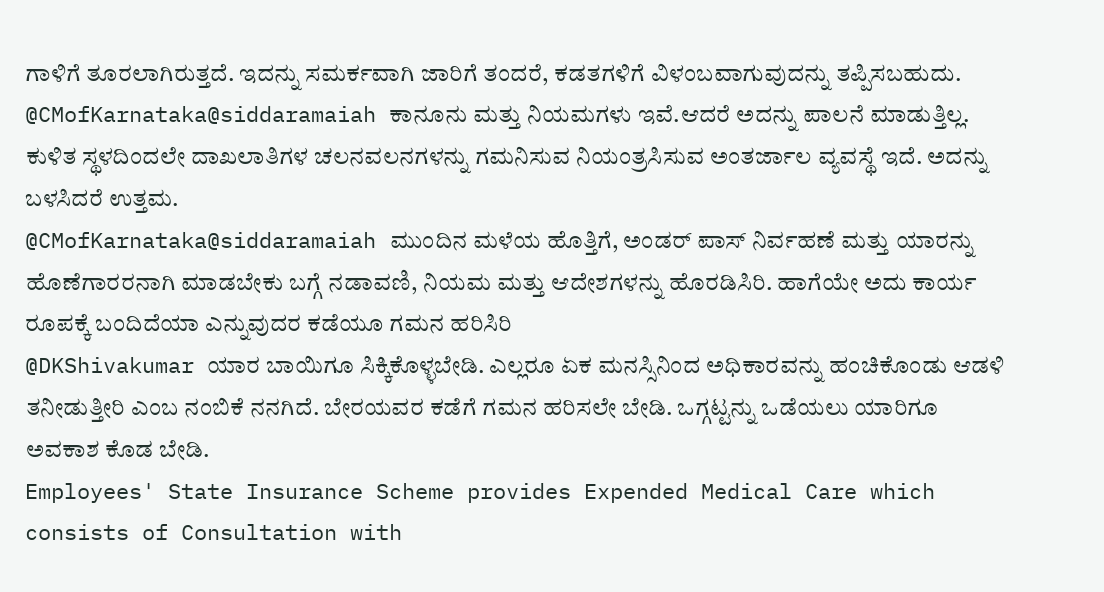ಗಾಳಿಗೆ ತೂರಲಾಗಿರುತ್ತದೆ. ಇದನ್ನು ಸಮರ್ಕವಾಗಿ ಜಾರಿಗೆ ತಂದರೆ, ಕಡತಗಳಿಗೆ ವಿಳಂಬವಾಗುವುದನ್ನು ತಪ್ಪಿಸಬಹುದು.
@CMofKarnataka@siddaramaiah ಕಾನೂನು ಮತ್ತು ನಿಯಮಗಳು ಇವೆ.ಆದರೆ ಅದನ್ನು ಪಾಲನೆ ಮಾಡುತ್ತಿಲ್ಲ. ಕುಳಿತ ಸ್ಥಳದಿಂದಲೇ ದಾಖಲಾತಿಗಳ ಚಲನವಲನಗಳನ್ನು ಗಮನಿಸುವ ನಿಯಂತ್ರಸಿಸುವ ಅಂತರ್ಜಾಲ ವ್ಯವಸ್ಥೆ ಇದೆ. ಅದನ್ನು ಬಳಸಿದರೆ ಉತ್ತಮ.
@CMofKarnataka@siddaramaiah ಮುಂದಿನ ಮಳೆಯ ಹೊತ್ತಿಗೆ, ಅಂಡರ್ ಪಾಸ್ ನಿರ್ವಹಣೆ ಮತ್ತು ಯಾರನ್ನು ಹೊಣೆಗಾರರನಾಗಿ ಮಾಡಬೇಕು ಬಗ್ಗೆ ನಡಾವಣಿ, ನಿಯಮ ಮತ್ತು ಆದೇಶಗಳನ್ನು ಹೊರಡಿಸಿರಿ. ಹಾಗೆಯೇ ಅದು ಕಾರ್ಯ ರೂಪಕ್ಕೆ ಬಂದಿದೆಯಾ ಎನ್ನುವುದರ ಕಡೆಯೂ ಗಮನ ಹರಿಸಿರಿ
@DKShivakumar ಯಾರ ಬಾಯಿಗೂ ಸಿಕ್ಕಿಕೊಳ್ಳಬೇಡಿ. ಎಲ್ಲರೂ ಏಕ ಮನಸ್ಸಿನಿಂದ ಅಧಿಕಾರವನ್ನು ಹಂಚಿಕೊಂಡು ಆಡಳಿ ತನೀಡುತ್ತೀರಿ ಎಂಬ ನಂಬಿಕೆ ನನಗಿದೆ. ಬೇರಯವರ ಕಡೆಗೆ ಗಮನ ಹರಿಸಲೇ ಬೇಡಿ. ಒಗ್ಗಟ್ಟನ್ನು ಒಡೆಯಲು ಯಾರಿಗೂ ಅವಕಾಶ ಕೊಡ ಬೇಡಿ.
Employees' State Insurance Scheme provides Expended Medical Care which consists of Consultation with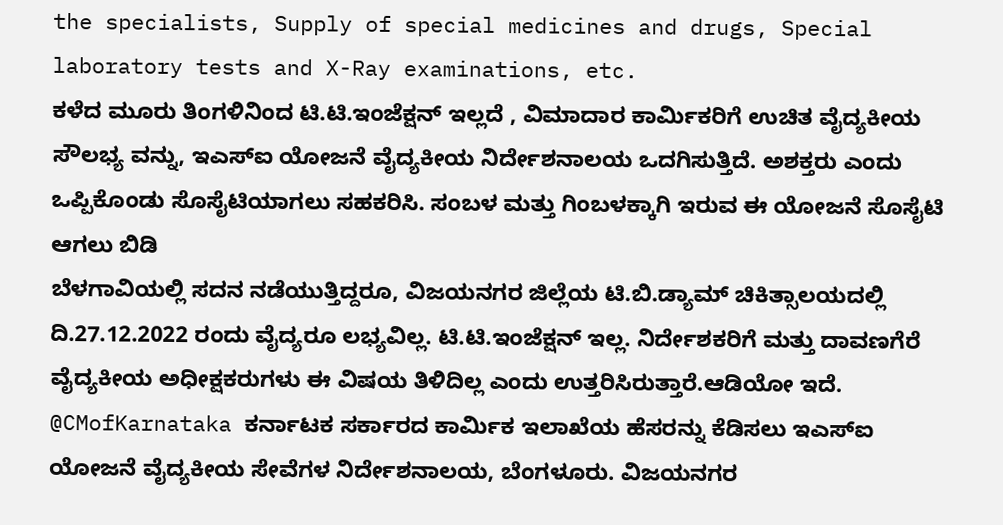the specialists, Supply of special medicines and drugs, Special laboratory tests and X-Ray examinations, etc.
ಕಳೆದ ಮೂರು ತಿಂಗಳಿನಿಂದ ಟಿ.ಟಿ.ಇಂಜೆಕ್ಷನ್ ಇಲ್ಲದೆ , ವಿಮಾದಾರ ಕಾರ್ಮಿಕರಿಗೆ ಉಚಿತ ವೈದ್ಯಕೀಯ ಸೌಲಭ್ಯ ವನ್ನು, ಇಎಸ್ಐ ಯೋಜನೆ ವೈದ್ಯಕೀಯ ನಿರ್ದೇಶನಾಲಯ ಒದಗಿಸುತ್ತಿದೆ. ಅಶಕ್ತರು ಎಂದು ಒಪ್ಪಿಕೊಂಡು ಸೊಸೈಟಿಯಾಗಲು ಸಹಕರಿಸಿ. ಸಂಬಳ ಮತ್ತು ಗಿಂಬಳಕ್ಕಾಗಿ ಇರುವ ಈ ಯೋಜನೆ ಸೊಸೈಟಿ ಆಗಲು ಬಿಡಿ
ಬೆಳಗಾವಿಯಲ್ಲಿ ಸದನ ನಡೆಯುತ್ತಿದ್ದರೂ, ವಿಜಯನಗರ ಜಿಲ್ಲೆಯ ಟಿ.ಬಿ.ಡ್ಯಾಮ್ ಚಿಕಿತ್ಸಾಲಯದಲ್ಲಿ ದಿ.27.12.2022 ರಂದು ವೈದ್ಯರೂ ಲಭ್ಯವಿಲ್ಲ. ಟಿ.ಟಿ.ಇಂಜೆಕ್ಷನ್ ಇಲ್ಲ. ನಿರ್ದೇಶಕರಿಗೆ ಮತ್ತು ದಾವಣಗೆರೆ ವೈದ್ಯಕೀಯ ಅಧೀಕ್ಷಕರುಗಳು ಈ ವಿಷಯ ತಿಳಿದಿಲ್ಲ ಎಂದು ಉತ್ತರಿಸಿರುತ್ತಾರೆ.ಆಡಿಯೋ ಇದೆ.
@CMofKarnataka ಕರ್ನಾಟಕ ಸರ್ಕಾರದ ಕಾರ್ಮಿಕ ಇಲಾಖೆಯ ಹೆಸರನ್ನು ಕೆಡಿಸಲು ಇಎಸ್ಐ ಯೋಜನೆ ವೈದ್ಯಕೀಯ ಸೇವೆಗಳ ನಿರ್ದೇಶನಾಲಯ, ಬೆಂಗಳೂರು. ವಿಜಯನಗರ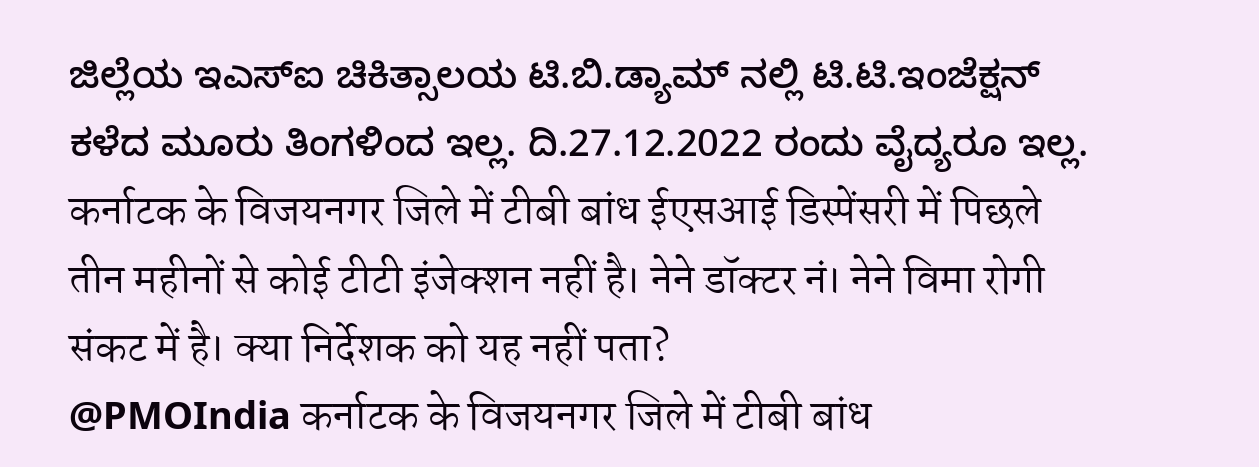ಜಿಲ್ಲೆಯ ಇಎಸ್ಐ ಚಿಕಿತ್ಸಾಲಯ ಟಿ.ಬಿ.ಡ್ಯಾಮ್ ನಲ್ಲಿ ಟಿ.ಟಿ.ಇಂಜೆಕ್ಷನ್ ಕಳೆದ ಮೂರು ತಿಂಗಳಿಂದ ಇಲ್ಲ. ದಿ.27.12.2022 ರಂದು ವೈದ್ಯರೂ ಇಲ್ಲ.
कर्नाटक के विजयनगर जिले में टीबी बांध ईएसआई डिस्पेंसरी में पिछले तीन महीनों से कोई टीटी इंजेक्शन नहीं है। नेने डॉक्टर नं। नेने विमा रोगी संकट में है। क्या निर्देशक को यह नहीं पता?
@PMOIndia कर्नाटक के विजयनगर जिले में टीबी बांध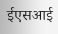ईएसआई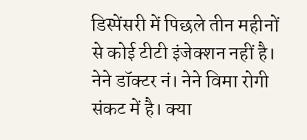डिस्पेंसरी में पिछले तीन महीनों से कोई टीटी इंजेक्शन नहीं है। नेने डॉक्टर नं। नेने विमा रोगी संकट में है। क्या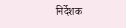निर्देशक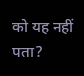को यह नहीं पता?